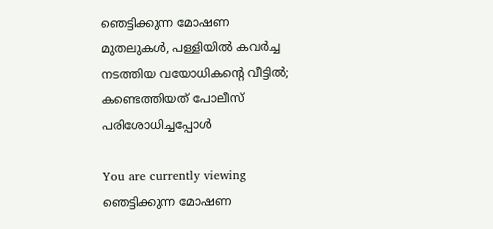ഞെട്ടിക്കുന്ന മോഷണ മുതലുകള്‍, പള്ളിയില്‍ കവർച്ച നടത്തിയ വയോധികൻ്റെ വീട്ടിൽ; കണ്ടെത്തിയത് പോലീസ് പരിശോധിച്ചപ്പോള്‍

You are currently viewing ഞെട്ടിക്കുന്ന മോഷണ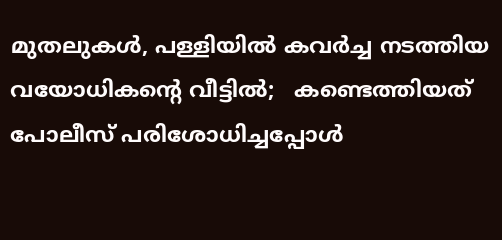മുതലുകള്‍, പള്ളിയില്‍ കവർച്ച നടത്തിയ വയോധികൻ്റെ വീട്ടിൽ;   കണ്ടെത്തിയത് പോലീസ് പരിശോധിച്ചപ്പോള്‍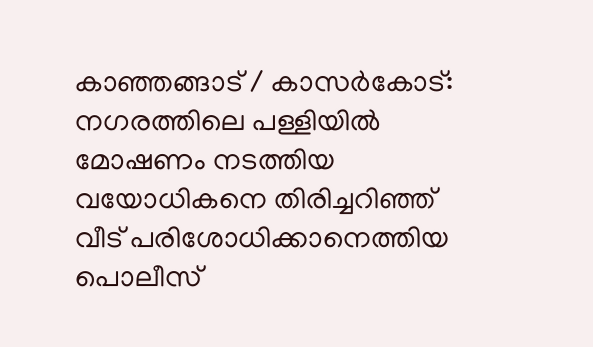കാഞ്ഞങ്ങാട് / കാസർകോട്: നഗരത്തിലെ പള്ളിയില്‍ മോഷണം നടത്തിയ വയോധികനെ തിരിച്ചറിഞ്ഞ് വീട് പരിശോധിക്കാനെത്തിയ പൊലീസ്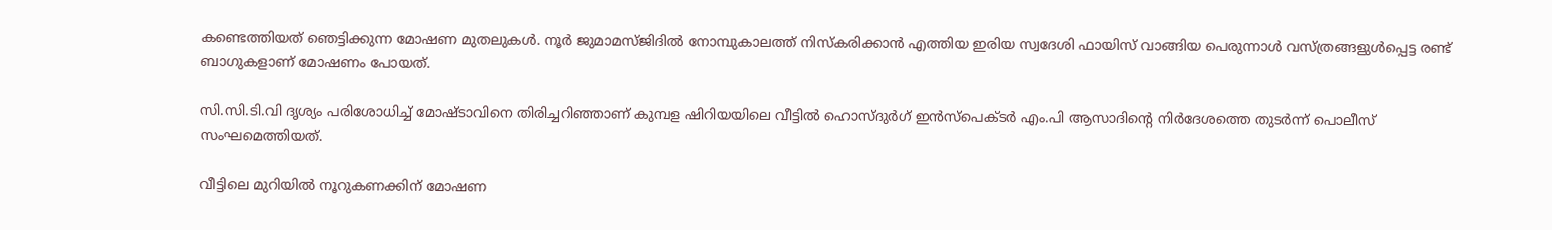കണ്ടെത്തിയത് ഞെട്ടിക്കുന്ന മോഷണ മുതലുകള്‍. നൂര്‍ ജുമാമസ്‌ജിദില്‍ നോമ്പുകാലത്ത് നിസ്‌കരിക്കാന്‍ എത്തിയ ഇരിയ സ്വദേശി ഫായിസ് വാങ്ങിയ പെരുന്നാള്‍ വസ്ത്രങ്ങളുള്‍പ്പെട്ട രണ്ട് ബാഗുകളാണ് മോഷണം പോയത്.

സി.സി.ടി.വി ദൃശ്യം പരിശോധിച്ച് മോഷ്ടാവിനെ തിരിച്ചറിഞ്ഞാണ് കുമ്പള ഷിറിയയിലെ വീട്ടില്‍ ഹൊസ്ദുര്‍ഗ് ഇന്‍സ്‌പെക്ടര്‍ എം.പി ആസാദിൻ്റെ നിര്‍ദേശത്തെ തുടര്‍ന്ന് പൊലീസ് സംഘമെത്തിയത്.

വീട്ടിലെ മുറിയില്‍ നൂറുകണക്കിന് മോഷണ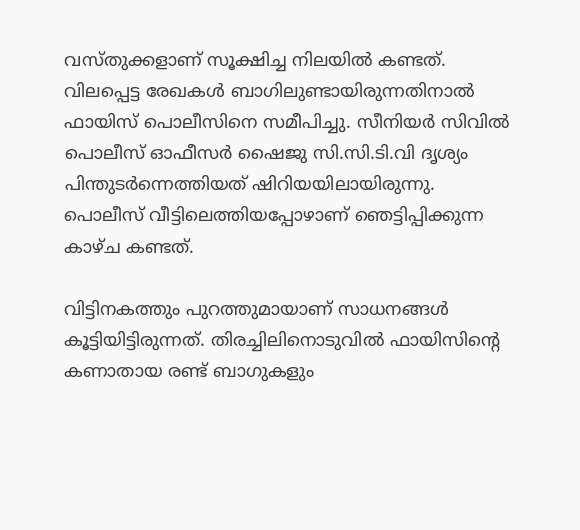വസ്‌തുക്കളാണ് സൂക്ഷിച്ച നിലയില്‍ കണ്ടത്. വിലപ്പെട്ട രേഖകള്‍ ബാഗിലുണ്ടായിരുന്നതിനാല്‍ ഫായിസ് പൊലീസിനെ സമീപിച്ചു. സീനിയര്‍ സിവില്‍ പൊലീസ് ഓഫീസര്‍ ഷൈജു സി.സി.ടി.വി ദൃശ്യം പിന്തുടര്‍ന്നെത്തിയത് ഷിറിയയിലായിരുന്നു. പൊലീസ് വീട്ടിലെത്തിയപ്പോഴാണ് ഞെട്ടിപ്പിക്കുന്ന കാഴ്‌ച കണ്ടത്.

വിട്ടിനകത്തും പുറത്തുമായാണ് സാധനങ്ങള്‍ കൂട്ടിയിട്ടിരുന്നത്. തിരച്ചിലിനൊടുവില്‍ ഫായിസിൻ്റെ കണാതായ രണ്ട് ബാഗുകളും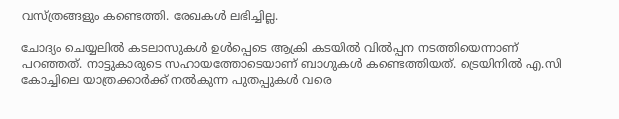വസ്ത്രങ്ങളും കണ്ടെത്തി. രേഖകള്‍ ലഭിച്ചില്ല.

ചോദ്യം ചെയ്യലില്‍ കടലാസുകള്‍ ഉള്‍പ്പെടെ ആക്രി കടയില്‍ വില്‍പ്പന നടത്തിയെന്നാണ് പറഞ്ഞത്. നാട്ടുകാരുടെ സഹായത്തോടെയാണ് ബാഗുകള്‍ കണ്ടെത്തിയത്. ട്രെയിനില്‍ എ.സി കോച്ചിലെ യാത്രക്കാര്‍ക്ക് നല്‍കുന്ന പുതപ്പുകള്‍ വരെ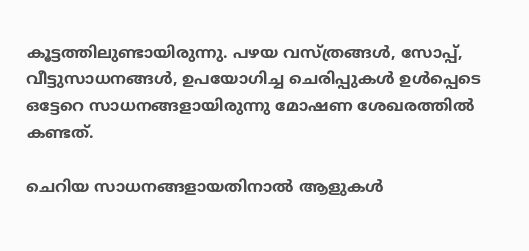കൂട്ടത്തിലുണ്ടായിരുന്നു. പഴയ വസ്ത്രങ്ങള്‍, സോപ്പ്, വീട്ടുസാധനങ്ങള്‍, ഉപയോഗിച്ച ചെരിപ്പുകള്‍ ഉള്‍പ്പെടെ ഒട്ടേറെ സാധനങ്ങളായിരുന്നു മോഷണ ശേഖരത്തില്‍ കണ്ടത്.

ചെറിയ സാധനങ്ങളായതിനാല്‍ ആളുകള്‍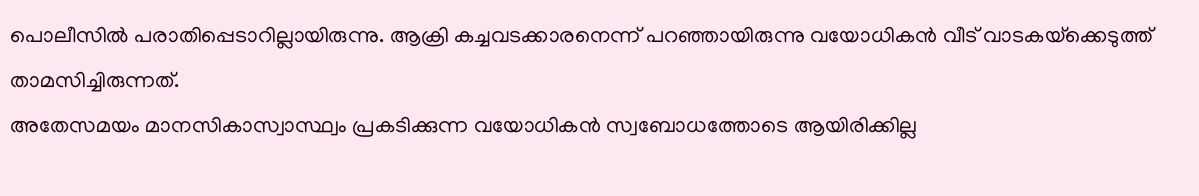പൊലീസില്‍ പരാതിപ്പെടാറില്ലായിരുന്നു. ആക്രി കച്ചവടക്കാരനെന്ന് പറഞ്ഞായിരുന്നു വയോധികന്‍ വീട് വാടകയ്‌ക്കെടുത്ത് താമസിച്ചിരുന്നത്.
അതേസമയം മാനസികാസ്വാസ്ഥ്വം പ്രകടിക്കുന്ന വയോധികന്‍ സ്വബോധത്തോടെ ആയിരിക്കില്ല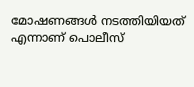മോഷണങ്ങള്‍ നടത്തിയിയത് എന്നാണ് പൊലീസ്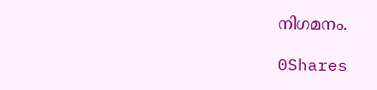നിഗമനം.

0Shares